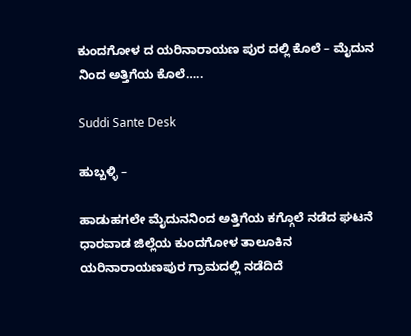ಕುಂದಗೋಳ ದ ಯರಿನಾರಾಯಣ ಪುರ ದಲ್ಲಿ ಕೊಲೆ – ಮೈದುನ ನಿಂದ ಅತ್ತಿಗೆಯ ಕೊಲೆ…..

Suddi Sante Desk

ಹುಬ್ಬಳ್ಳಿ –

ಹಾಡುಹಗಲೇ ಮೈದುನನಿಂದ ಅತ್ತಿಗೆಯ ಕಗ್ಗೊಲೆ ನಡೆದ ಘಟನೆ ಧಾರವಾಡ ಜಿಲ್ಲೆಯ ಕುಂದಗೋಳ ತಾಲೂಕಿನ ಯರಿನಾರಾಯಣಪುರ ಗ್ರಾಮದಲ್ಲಿ ನಡೆದಿದೆ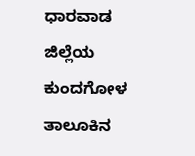ಧಾರವಾಡ ಜಿಲ್ಲೆಯ ಕುಂದಗೋಳ ತಾಲೂಕಿನ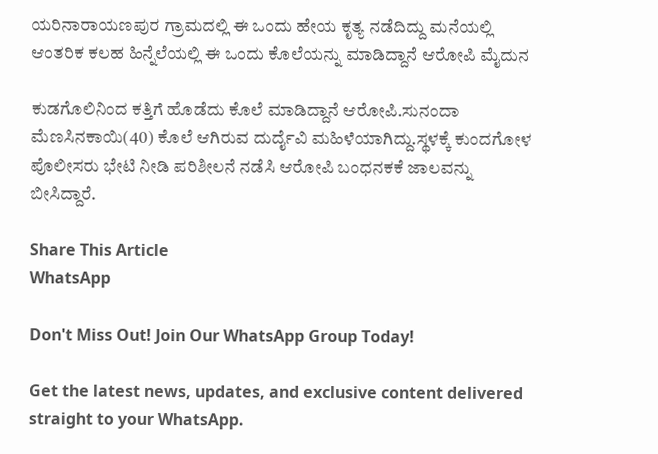ಯರಿನಾರಾಯಣಪುರ ಗ್ರಾಮದಲ್ಲಿ ಈ ಒಂದು ಹೇಯ ಕೃತ್ಯ ನಡೆದಿದ್ದು ಮನೆಯಲ್ಲಿ ಆಂತರಿಕ ಕಲಹ ಹಿನ್ನೆಲೆಯಲ್ಲಿ ಈ ಒಂದು ಕೊಲೆಯನ್ನು ಮಾಡಿದ್ದಾನೆ ಆರೋಪಿ ಮೈದುನ

ಕುಡಗೊಲಿನಿಂದ ಕತ್ತಿಗೆ ಹೊಡೆದು ಕೊಲೆ ಮಾಡಿದ್ದಾನೆ ಆರೋಪಿ.ಸುನಂದಾ ಮೆಣಸಿನಕಾಯಿ(40) ಕೊಲೆ ಆಗಿರುವ ದುರ್ದೈವಿ ಮಹಿಳೆಯಾಗಿದ್ದು.ಸ್ಥಳಕ್ಕೆ ಕುಂದಗೋಳ ಪೊಲೀಸರು ಭೇಟಿ ನೀಡಿ ಪರಿಶೀಲನೆ ನಡೆಸಿ ಆರೋಪಿ ಬಂಧ‌ನಕಕೆ ಜಾಲವನ್ನು ಬೀಸಿದ್ದಾರೆ.

Share This Article
WhatsApp

Don't Miss Out! Join Our WhatsApp Group Today!

Get the latest news, updates, and exclusive content delivered straight to your WhatsApp.